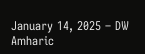January 14, 2025 – DW Amharic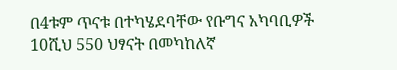በ4ቱም ጥናቱ በተካሄደባቸው የቡግና አካባቢዎች 10ሺህ 550 ህፃናት በመካከለኛ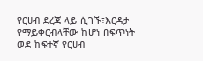የርሀብ ደረጃ ላይ ሲገኙ፣እርዳታ የማይቀርብላቸው ከሆነ በፍጥነት ወደ ከፍተኛ የርሀብ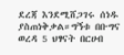ደረጃ እንደሚሸጋገሩ ሰነዱ ያስጠነቅቃል።ግኝቱ በቡግና ወረዳ 5 ህፃናት በርሀብ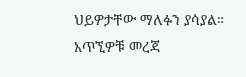ህይዎታቸው ማለፉን ያሳያል። አጥኚዎቹ መረጃ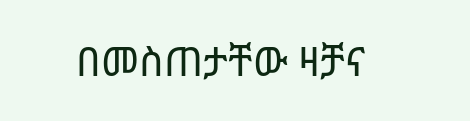በመስጠታቸው ዛቻና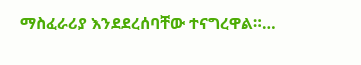ማስፈራሪያ እንደደረሰባቸው ተናግረዋል።…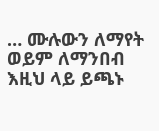… ሙሉውን ለማየት ወይም ለማንበብ እዚህ ላይ ይጫኑ